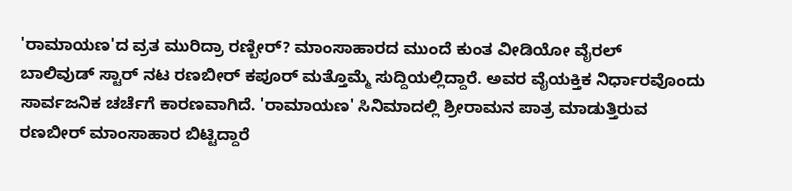'ರಾಮಾಯಣ'ದ ವ್ರತ ಮುರಿದ್ರಾ ರಣ್ಬೀರ್? ಮಾಂಸಾಹಾರದ ಮುಂದೆ ಕುಂತ ವೀಡಿಯೋ ವೈರಲ್
ಬಾಲಿವುಡ್ ಸ್ಟಾರ್ ನಟ ರಣಬೀರ್ ಕಪೂರ್ ಮತ್ತೊಮ್ಮೆ ಸುದ್ದಿಯಲ್ಲಿದ್ದಾರೆ. ಅವರ ವೈಯಕ್ತಿಕ ನಿರ್ಧಾರವೊಂದು ಸಾರ್ವಜನಿಕ ಚರ್ಚೆಗೆ ಕಾರಣವಾಗಿದೆ. 'ರಾಮಾಯಣ' ಸಿನಿಮಾದಲ್ಲಿ ಶ್ರೀರಾಮನ ಪಾತ್ರ ಮಾಡುತ್ತಿರುವ ರಣಬೀರ್ ಮಾಂಸಾಹಾರ ಬಿಟ್ಟಿದ್ದಾರೆ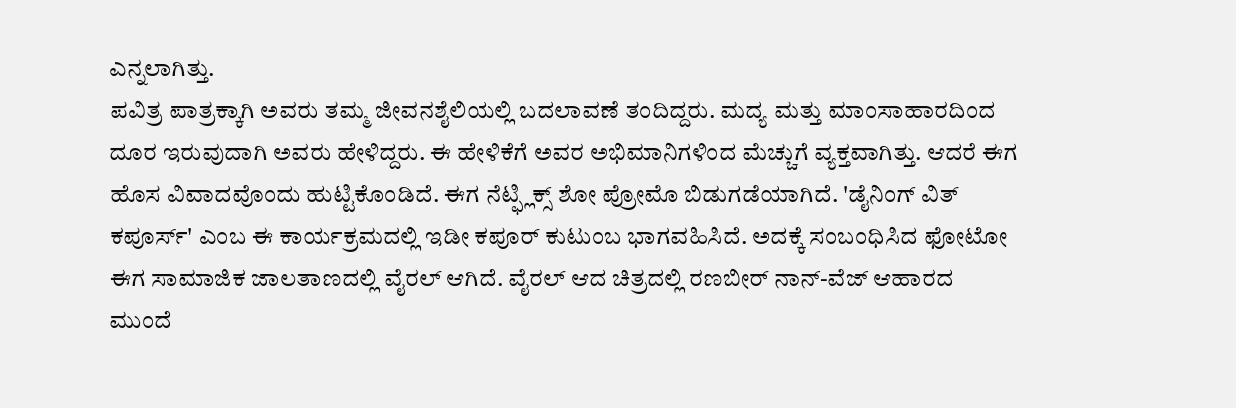ಎನ್ನಲಾಗಿತ್ತು.
ಪವಿತ್ರ ಪಾತ್ರಕ್ಕಾಗಿ ಅವರು ತಮ್ಮ ಜೀವನಶೈಲಿಯಲ್ಲಿ ಬದಲಾವಣೆ ತಂದಿದ್ದರು. ಮದ್ಯ ಮತ್ತು ಮಾಂಸಾಹಾರದಿಂದ ದೂರ ಇರುವುದಾಗಿ ಅವರು ಹೇಳಿದ್ದರು. ಈ ಹೇಳಿಕೆಗೆ ಅವರ ಅಭಿಮಾನಿಗಳಿಂದ ಮೆಚ್ಚುಗೆ ವ್ಯಕ್ತವಾಗಿತ್ತು. ಆದರೆ ಈಗ ಹೊಸ ವಿವಾದವೊಂದು ಹುಟ್ಟಿಕೊಂಡಿದೆ. ಈಗ ನೆಟ್ಫ್ಲಿಕ್ಸ್ ಶೋ ಪ್ರೋಮೊ ಬಿಡುಗಡೆಯಾಗಿದೆ. 'ಡೈನಿಂಗ್ ವಿತ್ ಕಪೂರ್ಸ್' ಎಂಬ ಈ ಕಾರ್ಯಕ್ರಮದಲ್ಲಿ ಇಡೀ ಕಪೂರ್ ಕುಟುಂಬ ಭಾಗವಹಿಸಿದೆ. ಅದಕ್ಕೆ ಸಂಬಂಧಿಸಿದ ಫೋಟೋ ಈಗ ಸಾಮಾಜಿಕ ಜಾಲತಾಣದಲ್ಲಿ ವೈರಲ್ ಆಗಿದೆ. ವೈರಲ್ ಆದ ಚಿತ್ರದಲ್ಲಿ ರಣಬೀರ್ ನಾನ್-ವೆಜ್ ಆಹಾರದ ಮುಂದೆ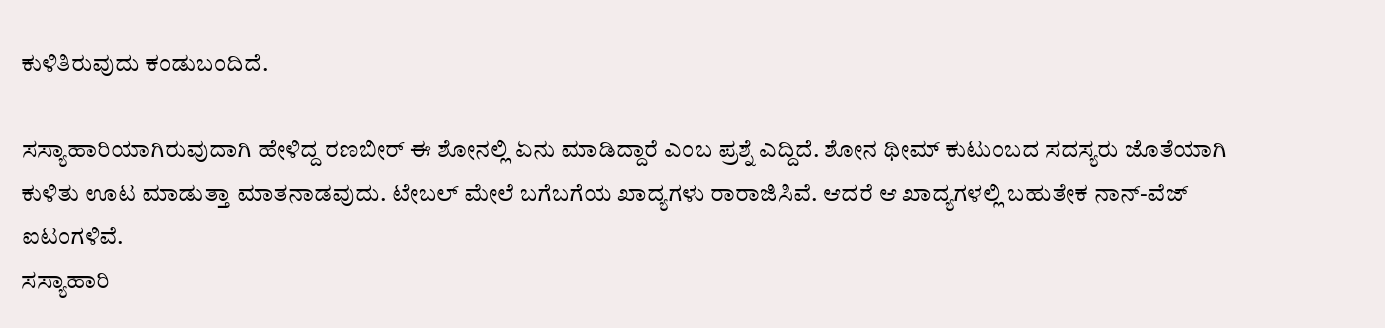ಕುಳಿತಿರುವುದು ಕಂಡುಬಂದಿದೆ.

ಸಸ್ಯಾಹಾರಿಯಾಗಿರುವುದಾಗಿ ಹೇಳಿದ್ದ ರಣಬೀರ್ ಈ ಶೋನಲ್ಲಿ ಏನು ಮಾಡಿದ್ದಾರೆ ಎಂಬ ಪ್ರಶ್ನೆ ಎದ್ದಿದೆ. ಶೋನ ಥೀಮ್ ಕುಟುಂಬದ ಸದಸ್ಯರು ಜೊತೆಯಾಗಿ ಕುಳಿತು ಊಟ ಮಾಡುತ್ತಾ ಮಾತನಾಡವುದು. ಟೇಬಲ್ ಮೇಲೆ ಬಗೆಬಗೆಯ ಖಾದ್ಯಗಳು ರಾರಾಜಿಸಿವೆ. ಆದರೆ ಆ ಖಾದ್ಯಗಳಲ್ಲಿ ಬಹುತೇಕ ನಾನ್-ವೆಜ್ ಐಟಂಗಳಿವೆ.
ಸಸ್ಯಾಹಾರಿ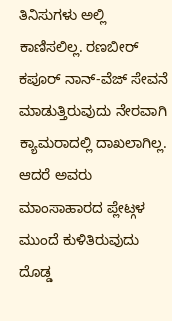ತಿನಿಸುಗಳು ಅಲ್ಲಿ ಕಾಣಿಸಲಿಲ್ಲ. ರಣಬೀರ್ ಕಪೂರ್ ನಾನ್-ವೆಜ್ ಸೇವನೆ ಮಾಡುತ್ತಿರುವುದು ನೇರವಾಗಿ ಕ್ಯಾಮರಾದಲ್ಲಿ ದಾಖಲಾಗಿಲ್ಲ. ಆದರೆ ಅವರು ಮಾಂಸಾಹಾರದ ಪ್ಲೇಟ್ಗಳ ಮುಂದೆ ಕುಳಿತಿರುವುದು ದೊಡ್ಡ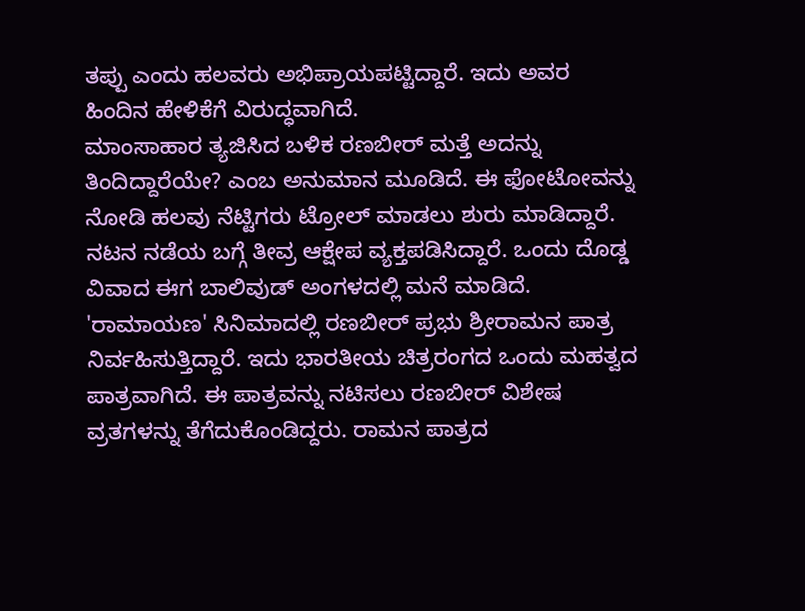ತಪ್ಪು ಎಂದು ಹಲವರು ಅಭಿಪ್ರಾಯಪಟ್ಟಿದ್ದಾರೆ. ಇದು ಅವರ ಹಿಂದಿನ ಹೇಳಿಕೆಗೆ ವಿರುದ್ಧವಾಗಿದೆ.
ಮಾಂಸಾಹಾರ ತ್ಯಜಿಸಿದ ಬಳಿಕ ರಣಬೀರ್ ಮತ್ತೆ ಅದನ್ನು ತಿಂದಿದ್ದಾರೆಯೇ? ಎಂಬ ಅನುಮಾನ ಮೂಡಿದೆ. ಈ ಫೋಟೋವನ್ನು ನೋಡಿ ಹಲವು ನೆಟ್ಟಿಗರು ಟ್ರೋಲ್ ಮಾಡಲು ಶುರು ಮಾಡಿದ್ದಾರೆ. ನಟನ ನಡೆಯ ಬಗ್ಗೆ ತೀವ್ರ ಆಕ್ಷೇಪ ವ್ಯಕ್ತಪಡಿಸಿದ್ದಾರೆ. ಒಂದು ದೊಡ್ಡ ವಿವಾದ ಈಗ ಬಾಲಿವುಡ್ ಅಂಗಳದಲ್ಲಿ ಮನೆ ಮಾಡಿದೆ.
'ರಾಮಾಯಣ' ಸಿನಿಮಾದಲ್ಲಿ ರಣಬೀರ್ ಪ್ರಭು ಶ್ರೀರಾಮನ ಪಾತ್ರ ನಿರ್ವಹಿಸುತ್ತಿದ್ದಾರೆ. ಇದು ಭಾರತೀಯ ಚಿತ್ರರಂಗದ ಒಂದು ಮಹತ್ವದ ಪಾತ್ರವಾಗಿದೆ. ಈ ಪಾತ್ರವನ್ನು ನಟಿಸಲು ರಣಬೀರ್ ವಿಶೇಷ ವ್ರತಗಳನ್ನು ತೆಗೆದುಕೊಂಡಿದ್ದರು. ರಾಮನ ಪಾತ್ರದ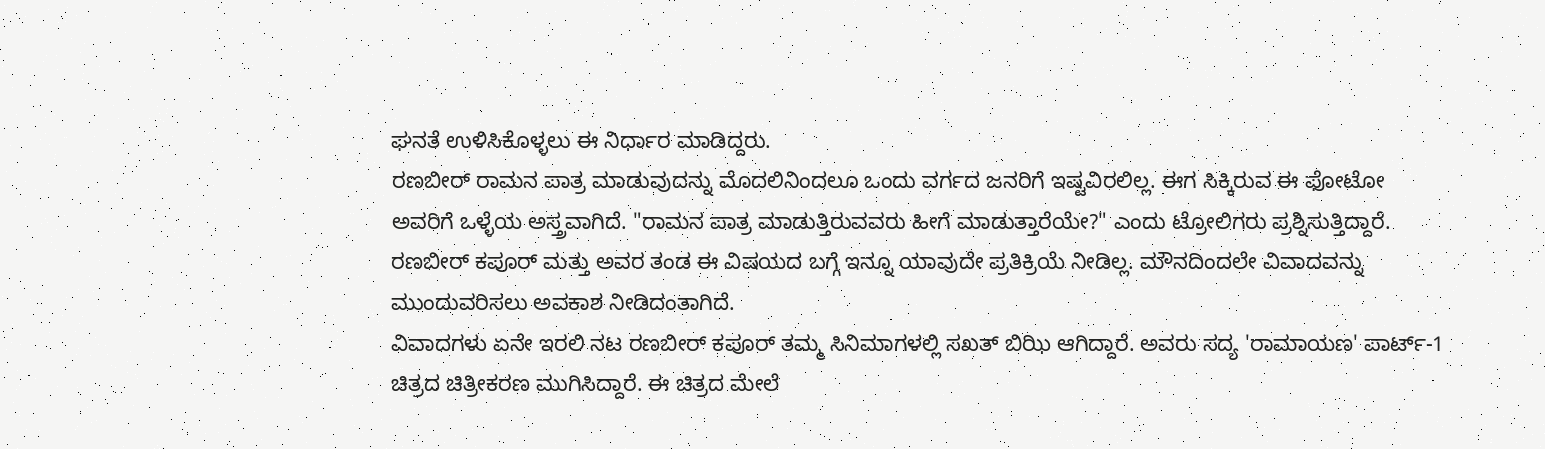ಘನತೆ ಉಳಿಸಿಕೊಳ್ಳಲು ಈ ನಿರ್ಧಾರ ಮಾಡಿದ್ದರು.
ರಣಬೀರ್ ರಾಮನ ಪಾತ್ರ ಮಾಡುವುದನ್ನು ಮೊದಲಿನಿಂದಲೂ ಒಂದು ವರ್ಗದ ಜನರಿಗೆ ಇಷ್ಟವಿರಲಿಲ್ಲ. ಈಗ ಸಿಕ್ಕಿರುವ ಈ ಫೋಟೋ ಅವರಿಗೆ ಒಳ್ಳೆಯ ಅಸ್ತ್ರವಾಗಿದೆ. "ರಾಮನ ಪಾತ್ರ ಮಾಡುತ್ತಿರುವವರು ಹೀಗೆ ಮಾಡುತ್ತಾರೆಯೇ?" ಎಂದು ಟ್ರೋಲಿಗರು ಪ್ರಶ್ನಿಸುತ್ತಿದ್ದಾರೆ. ರಣಬೀರ್ ಕಪೂರ್ ಮತ್ತು ಅವರ ತಂಡ ಈ ವಿಷಯದ ಬಗ್ಗೆ ಇನ್ನೂ ಯಾವುದೇ ಪ್ರತಿಕ್ರಿಯೆ ನೀಡಿಲ್ಲ. ಮೌನದಿಂದಲೇ ವಿವಾದವನ್ನು ಮುಂದುವರಿಸಲು ಅವಕಾಶ ನೀಡಿದಂತಾಗಿದೆ.
ವಿವಾದಗಳು ಏನೇ ಇರಲಿ ನಟ ರಣಬೀರ್ ಕಪೂರ್ ತಮ್ಮ ಸಿನಿಮಾಗಳಲ್ಲಿ ಸಖತ್ ಬಿಝಿ ಆಗಿದ್ದಾರೆ. ಅವರು ಸದ್ಯ 'ರಾಮಾಯಣ' ಪಾರ್ಟ್-1 ಚಿತ್ರದ ಚಿತ್ರೀಕರಣ ಮುಗಿಸಿದ್ದಾರೆ. ಈ ಚಿತ್ರದ ಮೇಲೆ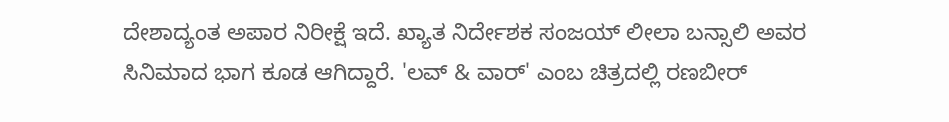ದೇಶಾದ್ಯಂತ ಅಪಾರ ನಿರೀಕ್ಷೆ ಇದೆ. ಖ್ಯಾತ ನಿರ್ದೇಶಕ ಸಂಜಯ್ ಲೀಲಾ ಬನ್ಸಾಲಿ ಅವರ ಸಿನಿಮಾದ ಭಾಗ ಕೂಡ ಆಗಿದ್ದಾರೆ. 'ಲವ್ & ವಾರ್' ಎಂಬ ಚಿತ್ರದಲ್ಲಿ ರಣಬೀರ್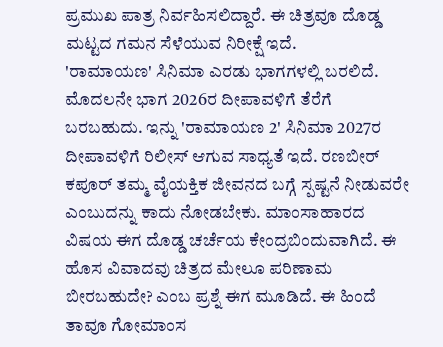ಪ್ರಮುಖ ಪಾತ್ರ ನಿರ್ವಹಿಸಲಿದ್ದಾರೆ. ಈ ಚಿತ್ರವೂ ದೊಡ್ಡ ಮಟ್ಟದ ಗಮನ ಸೆಳೆಯುವ ನಿರೀಕ್ಷೆ ಇದೆ.
'ರಾಮಾಯಣ' ಸಿನಿಮಾ ಎರಡು ಭಾಗಗಳಲ್ಲಿ ಬರಲಿದೆ. ಮೊದಲನೇ ಭಾಗ 2026ರ ದೀಪಾವಳಿಗೆ ತೆರೆಗೆ ಬರಬಹುದು. ಇನ್ನು 'ರಾಮಾಯಣ 2' ಸಿನಿಮಾ 2027ರ ದೀಪಾವಳಿಗೆ ರಿಲೀಸ್ ಆಗುವ ಸಾಧ್ಯತೆ ಇದೆ. ರಣಬೀರ್ ಕಪೂರ್ ತಮ್ಮ ವೈಯಕ್ತಿಕ ಜೀವನದ ಬಗ್ಗೆ ಸ್ಪಷ್ಟನೆ ನೀಡುವರೇ ಎಂಬುದನ್ನು ಕಾದು ನೋಡಬೇಕು. ಮಾಂಸಾಹಾರದ ವಿಷಯ ಈಗ ದೊಡ್ಡ ಚರ್ಚೆಯ ಕೇಂದ್ರಬಿಂದುವಾಗಿದೆ. ಈ ಹೊಸ ವಿವಾದವು ಚಿತ್ರದ ಮೇಲೂ ಪರಿಣಾಮ ಬೀರಬಹುದೇ? ಎಂಬ ಪ್ರಶ್ನೆ ಈಗ ಮೂಡಿದೆ. ಈ ಹಿಂದೆ ತಾವೂ ಗೋಮಾಂಸ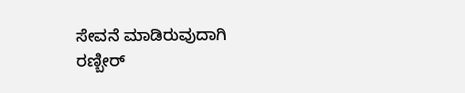ಸೇವನೆ ಮಾಡಿರುವುದಾಗಿ ರಣ್ಬೀರ್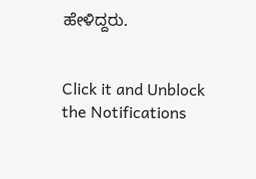ಹೇಳಿದ್ದರು.


Click it and Unblock the Notifications